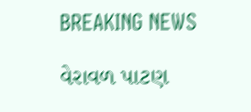BREAKING NEWS

વેરાવળ પાટણ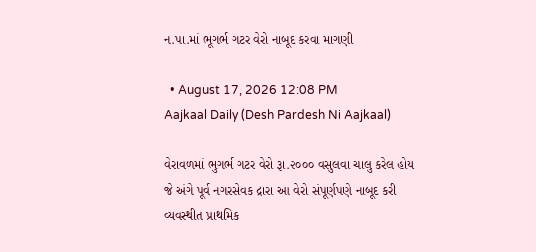ન.પા.માં ભૂગર્ભ ગટર વેરો નાબૂદ કરવા માગણી

  • August 17, 2026 12:08 PM
Aajkaal Daily (Desh Pardesh Ni Aajkaal)

વેરાવળમાં ભુગર્ભ ગટર વેરો રૂા.૨૦૦૦ વસુલવા ચાલુ કરેલ હોય જે અંગે પૂર્વ નગરસેવક દ્રારા આ વેરો સંપૂર્ણપણે નાબૂદ કરી વ્યવસ્થીત પ્રાથમિક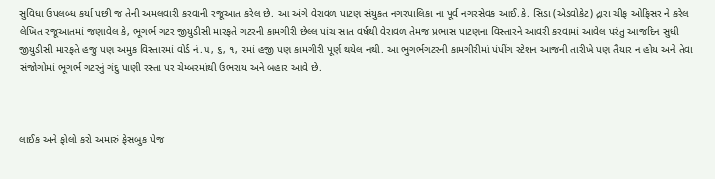સુવિધા ઉપલબ્ધ કર્યા પછી જ તેની અમલવારી કરવાની રજૂઆત કરેલ છે. આ અંગે વેરાવળ પાટણ સંયુકત નગરપાલિકા ના પૂર્વ નગરસેવક આઈ.કે. સિડા (એડવોકેટ) દ્રારા ચીફ ઓફિસર ને કરેલ લેખિત રજૂઆતમાં જણાવેલ કે, ભૂગર્ભ ગટર જીયુડીસી મારફતે ગટરની કામગીરી છેલ્લ પાંચ સાત વર્ષથી વેરાવળ તેમજ પ્રભાસ પાટણના વિસ્તારને આવરી કરવામાં આવેલ પરંતુ આજદિન સુધી જીયુડીસી મારફતે હજુ પણ અમુક વિસ્તારમાં વોર્ડ નં.૫, ૬, ૧, ૨માં હજી પણ કામગીરી પૂર્ણ થયેલ નથી. આ ભુગર્ભગટરની કામગીરીમાં પંપીંગ સ્ટેશન આજની તારીખે પણ તૈયાર ન હોય અને તેવા સંજોગોમાં ભૂગર્ભ ગટરનું ગંદુ પાણી રસ્તા પર ચેમ્બરમાંથી ઉભરાય અને બહાર આવે છે.



લાઈક અને ફોલો કરો અમારું ફેસબુક પેજ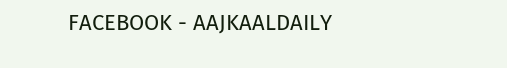FACEBOOK - AAJKAALDAILY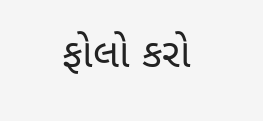ફોલો કરો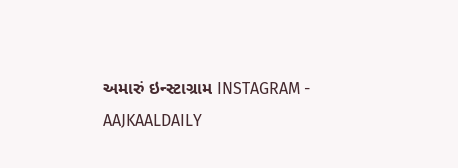અમારું ઇન્સ્ટાગ્રામ INSTAGRAM - AAJKAALDAILY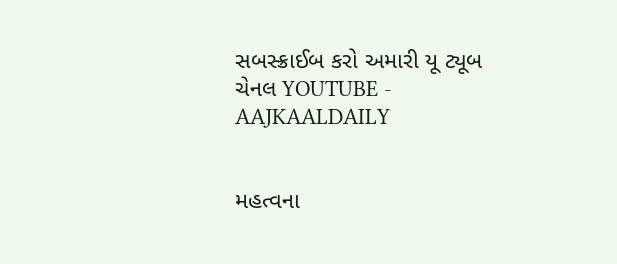સબસ્ક્રાઈબ કરો અમારી યૂ ટ્યૂબ ચેનલ YOUTUBE - AAJKAALDAILY


મહત્વના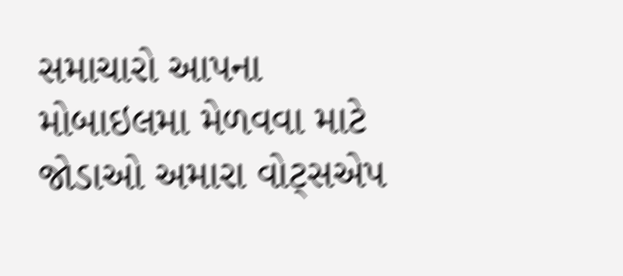સમાચારો આપના મોબાઇલમા મેળવવા માટે જોડાઓ અમારા વોટ્સએપ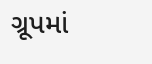ગ્રૂપમાં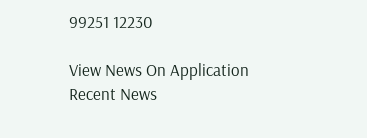99251 12230

View News On Application
Recent News